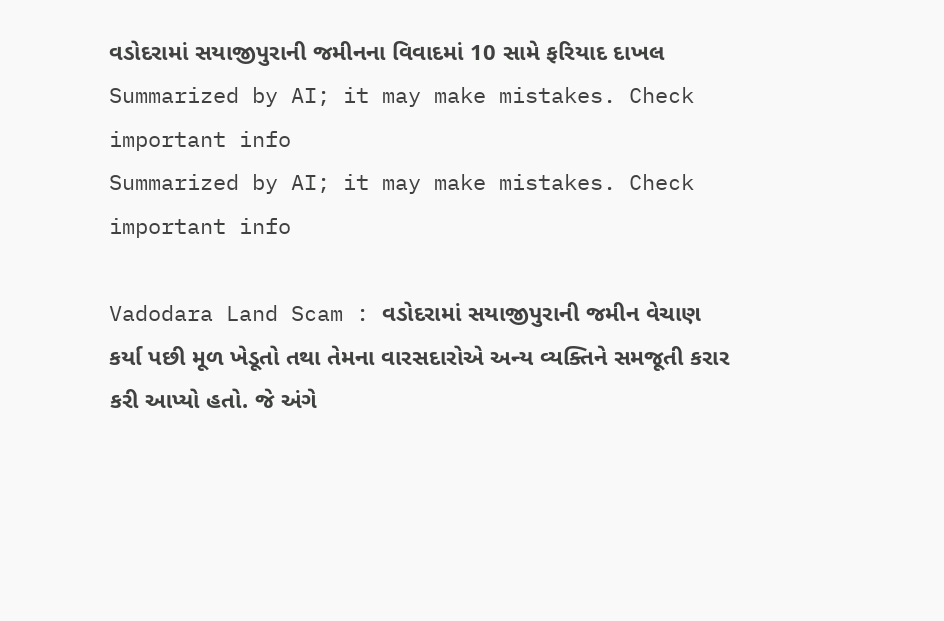વડોદરામાં સયાજીપુરાની જમીનના વિવાદમાં 10 સામે ફરિયાદ દાખલ
Summarized by AI; it may make mistakes. Check important info
Summarized by AI; it may make mistakes. Check important info

Vadodara Land Scam : વડોદરામાં સયાજીપુરાની જમીન વેચાણ કર્યા પછી મૂળ ખેડૂતો તથા તેમના વારસદારોએ અન્ય વ્યક્તિને સમજૂતી કરાર કરી આપ્યો હતો. જે અંગે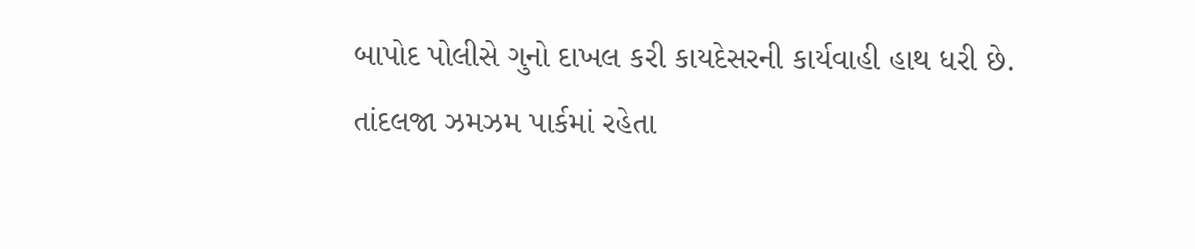બાપોદ પોલીસે ગુનો દાખલ કરી કાયદેસરની કાર્યવાહી હાથ ધરી છે.
તાંદલજા ઝમઝમ પાર્કમાં રહેતા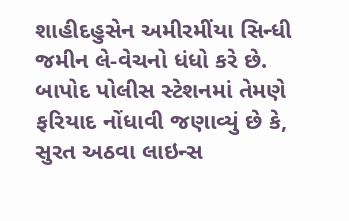શાહીદહુસેન અમીરમીંયા સિન્ધી જમીન લે-વેચનો ધંધો કરે છે. બાપોદ પોલીસ સ્ટેશનમાં તેમણે ફરિયાદ નોંધાવી જણાવ્યું છે કે, સુરત અઠવા લાઇન્સ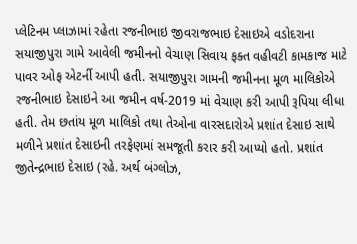પ્લેટિનમ પ્લાઝામાં રહેતા રજનીભાઇ જીવરાજભાઇ દેસાઇએ વડોદરાના સયાજીપુરા ગામે આવેલી જમીનનો વેચાણ સિવાય ફક્ત વહીવટી કામકાજ માટે પાવર ઓફ એટર્ની આપી હતી. સયાજીપુરા ગામની જમીનના મૂળ માલિકોએ રજનીભાઇ દેસાઇને આ જમીન વર્ષ-2019 માં વેચાણ કરી આપી રૂપિયા લીધા હતી. તેમ છતાંય મૂળ માલિકો તથા તેઓના વારસદારોએ પ્રશાંત દેસાઇ સાથે મળીને પ્રશાંત દેસાઇની તરફેણમાં સમજૂતી કરાર કરી આપ્યો હતો. પ્રશાંત જીતેન્દ્રભાઇ દેસાઇ (રહે. અર્થ બંગ્લોઝ,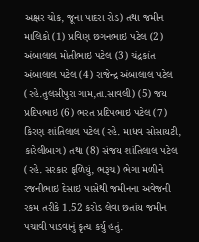અક્ષર ચોક, જૂના પાદરા રોડ) તથા જમીન માલિકો (1) પ્રવિણ છગનભાઇ પટેલ (2) અંબાલાલ મોતીભાઇ પટેલ (3) ચંદ્રકાંત અંબાલાલ પટેલ (4) રાજેન્દ્ર અંબાલાલ પટેલ (રહે.તુલસીપુરા ગામ,તા.સાવલી) (5) જય પ્રદિપભાઇ (6) ભરત પ્રદિપભાઇ પટેલ (7) કિરણ શાંતિલાલ પટેલ (રહે. માધવ સોસાયટી, કારેલીબાગ) તથા (8) સંજય શાંતિલાલ પટેલ (રહે. સરકાર ફળિયું, ભરૂચ) ભેગા મળીને રજનીભાઇ દેસાઇ પાસેથી જમીનના અવેજની રકમ તરીકે 1.52 કરોડ લેવા છતાંય જમીન પચાવી પાડવાનું કૃત્ય કર્યુ હતું.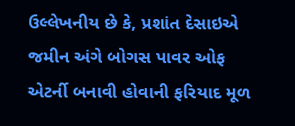ઉલ્લેખનીય છે કે, પ્રશાંત દેસાઇએ જમીન અંગે બોગસ પાવર ઓફ એટર્ની બનાવી હોવાની ફરિયાદ મૂળ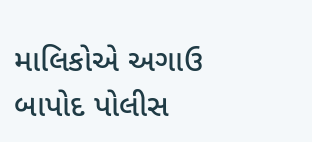માલિકોએ અગાઉ બાપોદ પોલીસ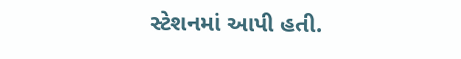સ્ટેશનમાં આપી હતી.